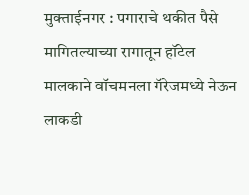मुक्ताईनगर : पगाराचे थकीत पैसे मागितल्याच्या रागातून हॉटेल मालकाने वॉचमनला गॅरेजमध्ये नेऊन लाकडी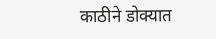काठीने डोक्यात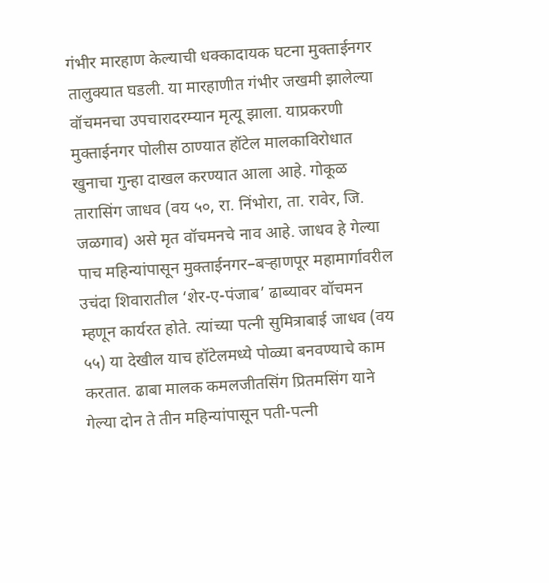गंभीर मारहाण केल्याची धक्कादायक घटना मुक्ताईनगर तालुक्यात घडली. या मारहाणीत गंभीर जखमी झालेल्या वॉचमनचा उपचारादरम्यान मृत्यू झाला. याप्रकरणी मुक्ताईनगर पोलीस ठाण्यात हॉटेल मालकाविरोधात खुनाचा गुन्हा दाखल करण्यात आला आहे. गोकूळ तारासिंग जाधव (वय ५०, रा. निंभोरा, ता. रावेर, जि. जळगाव) असे मृत वॉचमनचे नाव आहे. जाधव हे गेल्या पाच महिन्यांपासून मुक्ताईनगर–बऱ्हाणपूर महामार्गावरील उचंदा शिवारातील ‘शेर-ए-पंजाब’ ढाब्यावर वॉचमन म्हणून कार्यरत होते. त्यांच्या पत्नी सुमित्राबाई जाधव (वय ५५) या देखील याच हॉटेलमध्ये पोळ्या बनवण्याचे काम करतात. ढाबा मालक कमलजीतसिंग प्रितमसिंग याने गेल्या दोन ते तीन महिन्यांपासून पती-पत्नी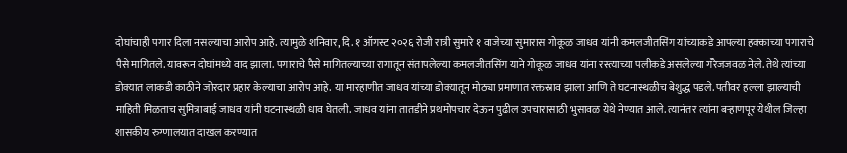दोघांचाही पगार दिला नसल्याचा आरोप आहे. त्यामुळे शनिवार, दि. १ ऑगस्ट २०२६ रोजी रात्री सुमारे १ वाजेच्या सुमारास गोकूळ जाधव यांनी कमलजीतसिंग यांच्याकडे आपल्या हक्काच्या पगाराचे पैसे मागितले. यावरून दोघांमध्ये वाद झाला. पगाराचे पैसे मागितल्याच्या रागातून संतापलेल्या कमलजीतसिंग याने गोकूळ जाधव यांना रस्त्याच्या पलीकडे असलेल्या गॅरेजजवळ नेले. तेथे त्यांच्या डोक्यात लाकडी काठीने जोरदार प्रहार केल्याचा आरोप आहे. या मारहाणीत जाधव यांच्या डोक्यातून मोठ्या प्रमाणात रक्तस्राव झाला आणि ते घटनास्थळीच बेशुद्ध पडले. पतीवर हल्ला झाल्याची माहिती मिळताच सुमित्राबाई जाधव यांनी घटनास्थळी धाव घेतली. जाधव यांना तातडीने प्रथमोपचार देऊन पुढील उपचारासाठी भुसावळ येथे नेण्यात आले. त्यानंतर त्यांना बऱ्हाणपूर येथील जिल्हा शासकीय रुग्णालयात दाखल करण्यात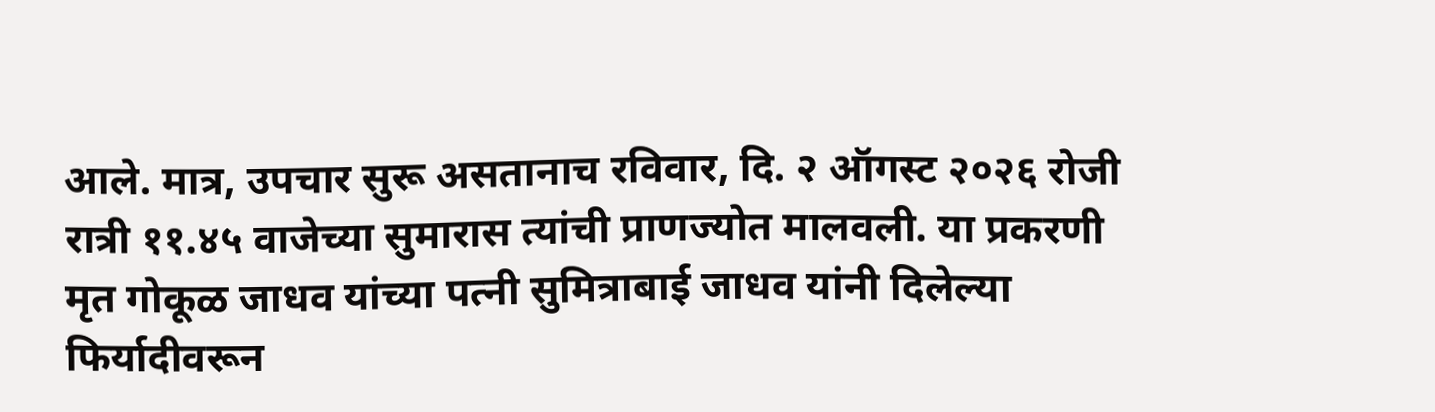आले. मात्र, उपचार सुरू असतानाच रविवार, दि. २ ऑगस्ट २०२६ रोजी रात्री ११.४५ वाजेच्या सुमारास त्यांची प्राणज्योत मालवली. या प्रकरणी मृत गोकूळ जाधव यांच्या पत्नी सुमित्राबाई जाधव यांनी दिलेल्या फिर्यादीवरून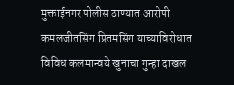मुक्ताईनगर पोलीस ठाण्यात आरोपी कमलजीतसिंग प्रितमसिंग याच्याविरोधात विविध कलमान्वये खुनाचा गुन्हा दाखल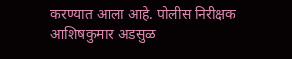करण्यात आला आहे. पोलीस निरीक्षक आशिषकुमार अडसुळ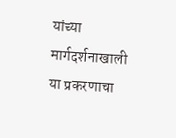यांच्या मार्गदर्शनाखाली या प्रकरणाचा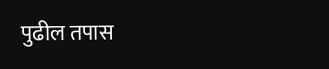पुढील तपास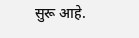सुरू आहे.